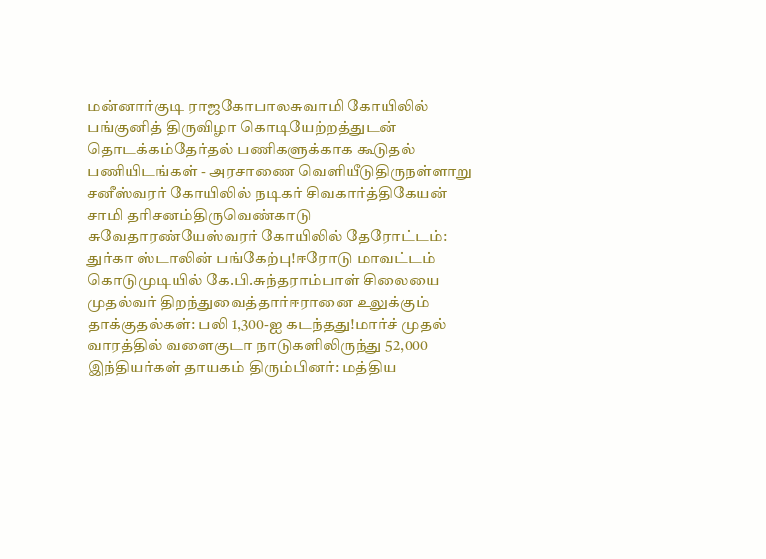மன்னார்குடி ராஜகோபாலசுவாமி கோயிலில் பங்குனித் திருவிழா கொடியேற்றத்துடன் தொடக்கம்தேர்தல் பணிகளுக்காக கூடுதல் பணியிடங்கள் - அரசாணை வெளியீடுதிருநள்ளாறு சனீஸ்வரர் கோயிலில் நடிகர் சிவகார்த்திகேயன் சாமி தரிசனம்திருவெண்காடு சுவேதாரண்யேஸ்வரர் கோயிலில் தேரோட்டம்: துர்கா ஸ்டாலின் பங்கேற்பு!ஈரோடு மாவட்டம் கொடுமுடியில் கே.பி.சுந்தராம்பாள் சிலையை முதல்வர் திறந்துவைத்தார்ஈரானை உலுக்கும் தாக்குதல்கள்: பலி 1,300-ஐ கடந்தது!மார்ச் முதல் வாரத்தில் வளைகுடா நாடுகளிலிருந்து 52,000 இந்தியர்கள் தாயகம் திரும்பினர்: மத்திய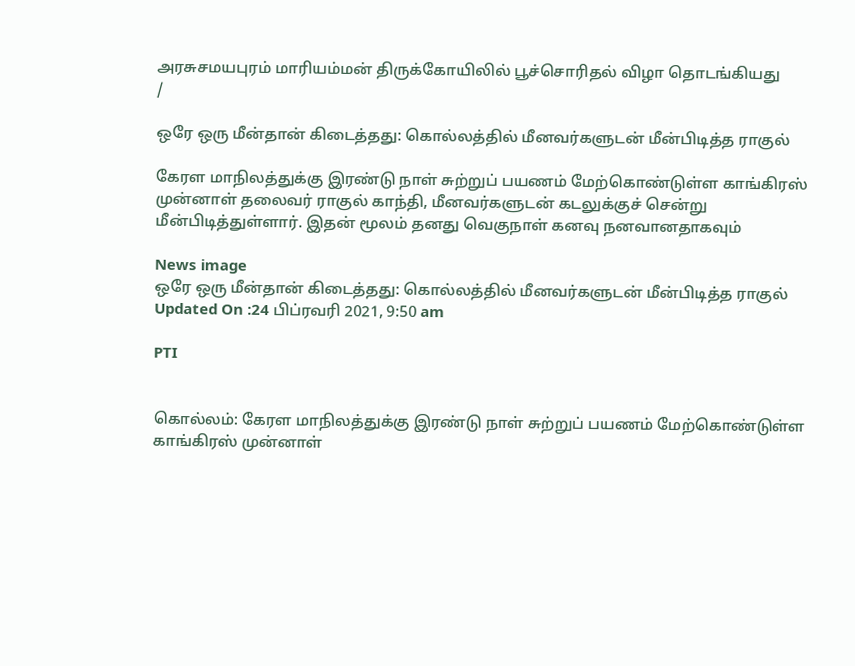அரசுசமயபுரம் மாரியம்மன் திருக்கோயிலில் பூச்சொரிதல் விழா தொடங்கியது
/

ஒரே ஒரு மீன்தான் கிடைத்தது: கொல்லத்தில் மீனவர்களுடன் மீன்பிடித்த ராகுல்

கேரள மாநிலத்துக்கு இரண்டு நாள் சுற்றுப் பயணம் மேற்கொண்டுள்ள காங்கிரஸ் முன்னாள் தலைவர் ராகுல் காந்தி, மீனவர்களுடன் கடலுக்குச் சென்று மீன்பிடித்துள்ளார். இதன் மூலம் தனது வெகுநாள் கனவு நனவானதாகவும்

News image
ஒரே ஒரு மீன்தான் கிடைத்தது: கொல்லத்தில் மீனவர்களுடன் மீன்பிடித்த ராகுல்
Updated On :24 பிப்ரவரி 2021, 9:50 am

PTI


கொல்லம்: கேரள மாநிலத்துக்கு இரண்டு நாள் சுற்றுப் பயணம் மேற்கொண்டுள்ள காங்கிரஸ் முன்னாள்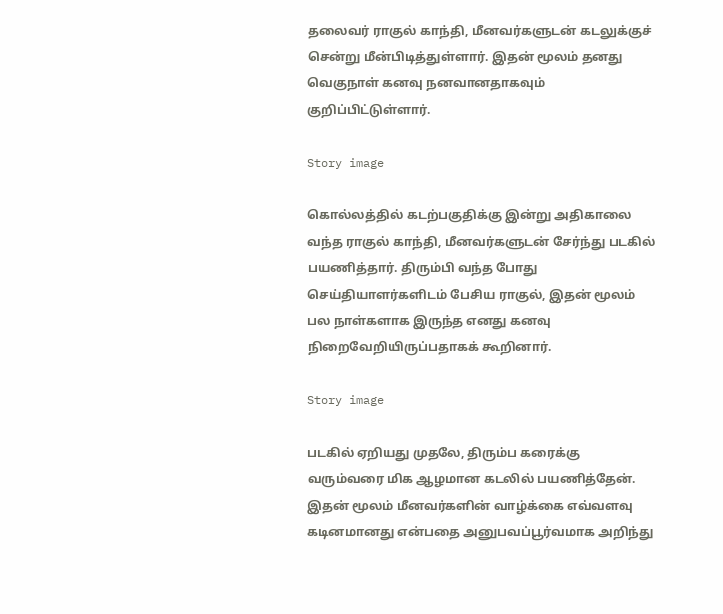தலைவர் ராகுல் காந்தி, மீனவர்களுடன் கடலுக்குச் சென்று மீன்பிடித்துள்ளார். இதன் மூலம் தனது வெகுநாள் கனவு நனவானதாகவும் குறிப்பிட்டுள்ளார்.

Story image

கொல்லத்தில் கடற்பகுதிக்கு இன்று அதிகாலை வந்த ராகுல் காந்தி, மீனவர்களுடன் சேர்ந்து படகில் பயணித்தார். திரும்பி வந்த போது செய்தியாளர்களிடம் பேசிய ராகுல், இதன் மூலம் பல நாள்களாக இருந்த எனது கனவு நிறைவேறியிருப்பதாகக் கூறினார்.

Story image

படகில் ஏறியது முதலே, திரும்ப கரைக்கு வரும்வரை மிக ஆழமான கடலில் பயணித்தேன். இதன் மூலம் மீனவர்களின் வாழ்க்கை எவ்வளவு கடினமானது என்பதை அனுபவப்பூர்வமாக அறிந்து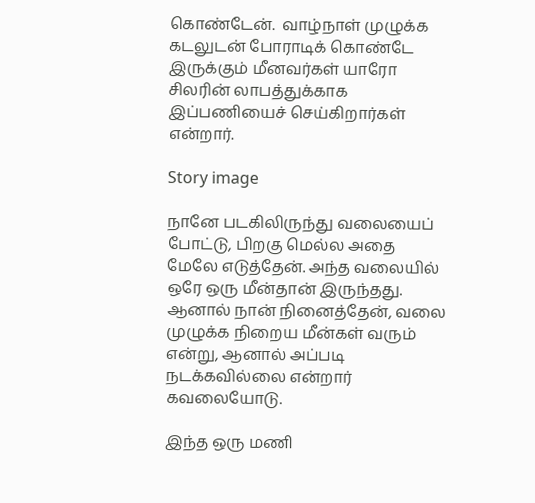கொண்டேன்.  வாழ்நாள் முழுக்க கடலுடன் போராடிக் கொண்டே இருக்கும் மீனவர்கள் யாரோ சிலரின் லாபத்துக்காக இப்பணியைச் செய்கிறார்கள் என்றார்.

Story image

நானே படகிலிருந்து வலையைப் போட்டு, பிறகு மெல்ல அதை மேலே எடுத்தேன். அந்த வலையில் ஒரே ஒரு மீன்தான் இருந்தது. ஆனால் நான் நினைத்தேன், வலை முழுக்க நிறைய மீன்கள் வரும் என்று, ஆனால் அப்படி நடக்கவில்லை என்றார் கவலையோடு.

இந்த ஒரு மணி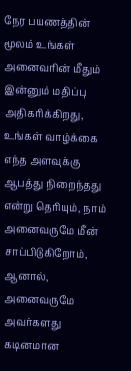நேர பயணத்தின் மூலம் உங்கள் அனைவரின் மீதும் இன்னும் மதிப்பு அதிகரிக்கிறது, உங்கள் வாழ்க்கை எந்த அளவுக்கு ஆபத்து நிறைந்தது என்று தெரியும், நாம் அனைவருமே மீன் சாப்பிடுகிறோம், ஆனால், அனைவருமே அவர்களது கடினமான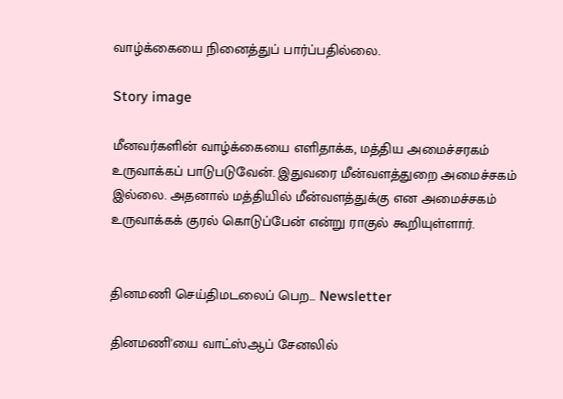வாழ்க்கையை நினைத்துப் பார்ப்பதில்லை.

Story image

மீனவர்களின் வாழ்க்கையை எளிதாக்க, மத்திய அமைச்சரகம் உருவாக்கப் பாடுபடுவேன். இதுவரை மீன்வளத்துறை அமைச்சகம் இல்லை. அதனால் மத்தியில் மீன்வளத்துக்கு என அமைச்சகம் உருவாக்கக் குரல் கொடுப்பேன் என்று ராகுல் கூறியுள்ளார்.


தினமணி செய்திமடலைப் பெற... Newsletter

தினமணி'யை வாட்ஸ்ஆப் சேனலில்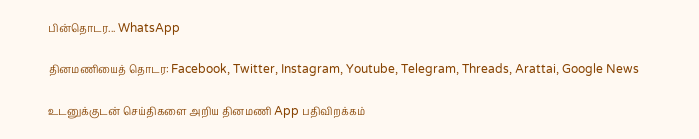பின்தொடர... WhatsApp

தினமணியைத் தொடர: Facebook, Twitter, Instagram, Youtube, Telegram, Threads, Arattai, Google News

உடனுக்குடன் செய்திகளை அறிய தினமணி App பதிவிறக்கம்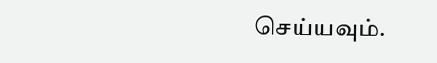செய்யவும்.